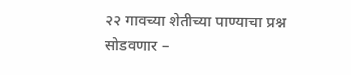२२ गावच्या शेतीच्या पाण्याचा प्रश्न सोडवणार –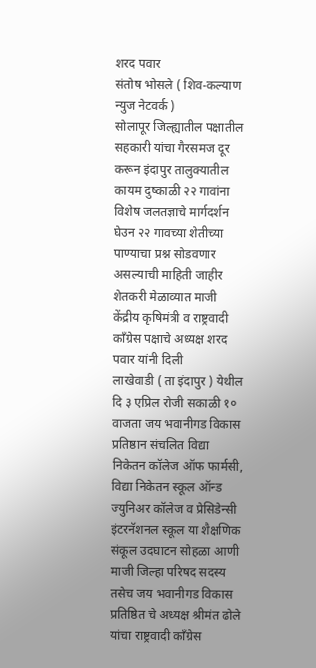शरद पवार
संतोष भोसले ( शिव-कल्याण न्युज नेटवर्क )
सोलापूर जिल्ह्यातील पक्षातील सहकारी यांचा गैरसमज दूर करून इंदापुर तालुक्यातील कायम दुष्काळी २२ गावांना विशेष जलतज्ञाचे मार्गदर्शन घेउन २२ गावच्या शेतीच्या पाण्याचा प्रश्न सोडवणार असल्याची माहिती जाहीर शेतकरी मेळाव्यात माजी केंद्रीय कृषिमंत्री व राष्ट्रवादी काँग्रेस पक्षाचे अध्यक्ष शरद पवार यांनी दिली
लाखेवाडी ( ता इंदापुर ) येथील दि ३ एप्रिल रोजी सकाळी १० वाजता जय भवानीगड विकास प्रतिष्ठान संचलित विद्या निकेतन कॉलेज ऑफ फार्मसी, विद्या निकेतन स्कूल ऑन्ड ज्युनिअर कॉलेज व प्रेसिडेन्सी इंटरनॅशनल स्कूल या शैक्षणिक संकूल उदघाटन सोहळा आणी माजी जिल्हा परिषद सदस्य तसेच जय भवानीगड विकास प्रतिष्ठित चे अध्यक्ष श्रीमंत ढोले यांचा राष्ट्रवादी कॉंग्रेस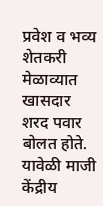प्रवेश व भव्य शेतकरी मेळाव्यात खासदार शरद पवार बोलत होते.
यावेळी माजी केंद्रीय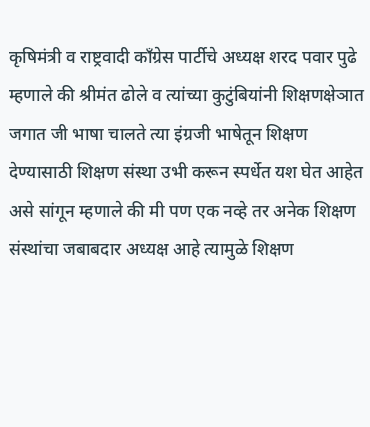कृषिमंत्री व राष्ट्रवादी कॉंग्रेस पार्टीचे अध्यक्ष शरद पवार पुढे म्हणाले की श्रीमंत ढोले व त्यांच्या कुटुंबियांनी शिक्षणक्षेञात जगात जी भाषा चालते त्या इंग्रजी भाषेतून शिक्षण देण्यासाठी शिक्षण संस्था उभी करून स्पर्धेत यश घेत आहेत असे सांगून म्हणाले की मी पण एक नव्हे तर अनेक शिक्षण संस्थांचा जबाबदार अध्यक्ष आहे त्यामुळे शिक्षण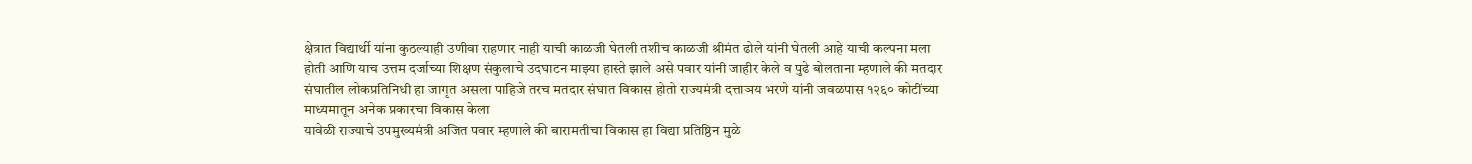क्षेत्रात विद्यार्थी यांना कुठल्याही उणीवा राहणार नाही याची काळजी घेतली तशीच काळजी श्रीमंत ढोले यांनी घेतली आहे याची कल्पना मला होती आणि याच उत्तम दर्जाच्या शिक्षण संकुलाचे उदघाटन माझ्या हास्ते झाले असे पवार यांनी जाहीर केले व पुढे बोलताना म्हणाले की मतदार संघातील लोकप्रतिनिधी हा जागृत असला पाहिजे तरच मतदार संघात विकास होतो राज्यमंत्री दत्ताञय भरणे यांनी जवळपास १२६० कोटींच्या माध्यमातून अनेक प्रकारचा विकास केला
यावेळी राज्याचे उपमुख्यमंत्री अजित पवार म्हणाले की बारामतीचा विकास हा विद्या प्रतिष्ठिन मुळे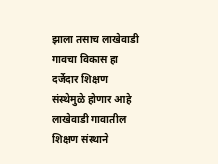झाला तसाच लाखेवाडी गावचा विकास हा दर्जेदार शिक्षण संस्थेमुळे होणार आहे लाखेवाडी गावातील शिक्षण संस्थाने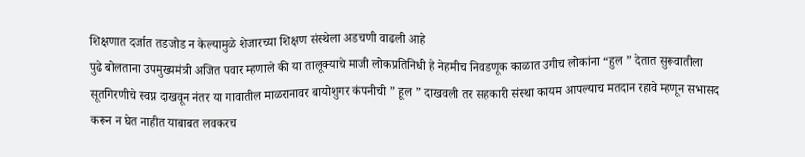शिक्षणात दर्जात तडजोड न केल्यामुळे शेजारच्या शिक्षण संस्थेला अडचणी वाढली आहे
पुढे बोलताना उपमुख्यमंत्री अजित पवार म्हणाले की या तालूक्याचे माजी लोकप्रतिनिधी हे नेहमीच निवडणूक काळात उगीच लोकांना “हुल ” देतात सुरूवातीला सूतगिरणीचे स्वप्न दाखवून नंतर या गावातील माळरानावर बायोशुगर कंपनीची ” हूल ” दाखवली तर सहकारी संस्था कायम आपल्याच मतदान रहावे म्हणून सभासद करून न घेत नाहीत याबाबत लवकरच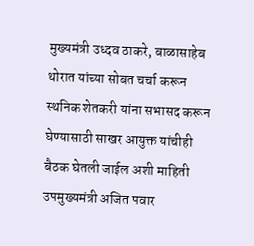मुख्यमंत्री उध्दव ठाकरे, बाळासाहेब थोरात यांच्या सोबत चर्चा करून स्थनिक शेतकरी यांना सभासद करून घेण्यासाठी साखर आयुक्त यांचीही बैठक घेतली जाईल अशी माहिती उपमुख्यमंत्री अजित पवार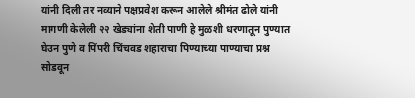यांनी दिली तर नव्याने पक्षप्रवेश करून आलेले श्रीमंत ढोले यांनी मागणी केलेली २२ खेड्यांना शेती पाणी हे मुळशी धरणातून पुण्यात घेउन पुणे व पिंपरी चिंचवड शहाराचा पिण्याच्या पाण्याचा प्रश्न सोडवून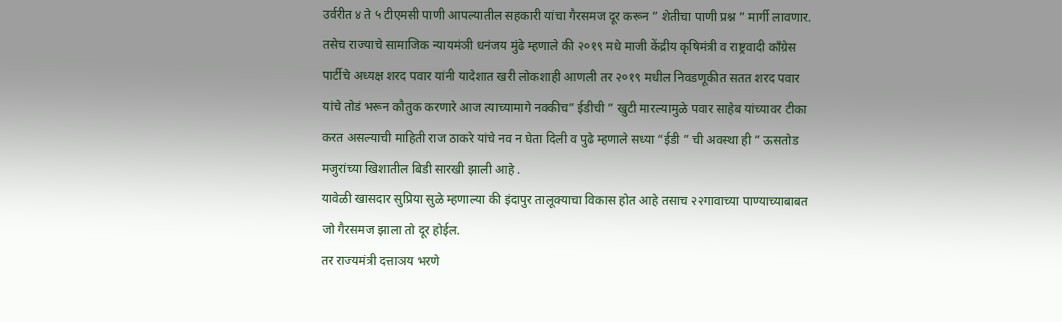उर्वरीत ४ ते ५ टीएमसी पाणी आपल्यातील सहकारी यांचा गैरसमज दूर करून ” शेतीचा पाणी प्रश्न ” मार्गी लावणार.
तसेच राज्याचे सामाजिक न्यायमंञी धनंजय मुंढे म्हणाले की २०१९ मधे माजी केंद्रीय कृषिमंत्री व राष्ट्रवादी कॉंग्रेस पार्टीचे अध्यक्ष शरद पवार यांनी यादेशात खरी लोकशाही आणली तर २०१९ मधील निवडणूकीत सतत शरद पवार यांचे तोडं भरून कौतुक करणारे आज त्याच्यामागे नक्कीच” ईडीची ” खुटी मारल्यामुळे पवार साहेब यांच्यावर टीका करत असल्याची माहिती राज ठाकरे यांचे नव न घेता दिली व पुढे म्हणाले सध्या “ईडी ” ची अवस्था ही ” ऊसतोड मजुरांच्या खिशातील बिडी सारखी झाली आहे .
यावेळी खासदार सुप्रिया सुळे म्हणाल्या की इंदापुर तालूक्याचा विकास होत आहे तसाच २२गावाच्या पाण्याच्याबाबत जो गैरसमज झाला तो दूर होईल.
तर राज्यमंत्री दत्ताञय भरणे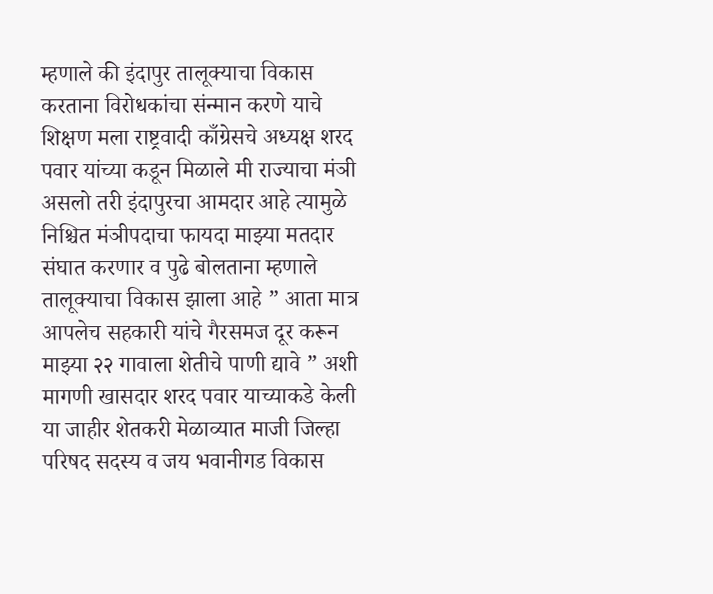म्हणाले की इंदापुर तालूक्याचा विकास करताना विरोधकांचा संन्मान करणे याचे शिक्षण मला राष्ट्रवादी काँग्रेसचे अध्यक्ष शरद पवार यांच्या कडून मिळाले मी राज्याचा मंञी असलो तरी इंदापुरचा आमदार आहे त्यामुळे निश्चित मंञीपदाचा फायदा माझ्या मतदार संघात करणार व पुढे बोलताना म्हणाले तालूक्याचा विकास झाला आहे ” आता मात्र आपलेच सहकारी यांचे गैरसमज दूर करून माझ्या २२ गावाला शेतीचे पाणी द्यावे ” अशी मागणी खासदार शरद पवार याच्याकडे केली
या जाहीर शेतकरी मेळाव्यात माजी जिल्हा परिषद सदस्य व जय भवानीगड विकास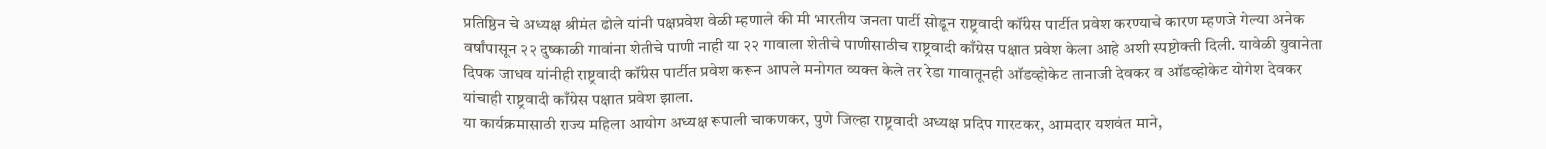प्रतिष्ठिन चे अध्यक्ष श्रीमंत ढोले यांनी पक्षप्रवेश वेळी म्हणाले की मी भारतीय जनता पार्टी सोडून राष्ट्रवादी कॉंग्रेस पार्टीत प्रवेश करण्याचे कारण म्हणजे गेल्या अनेक वर्षांपासून २२ दुष्काळी गावांना शेतीचे पाणी नाही या २२ गावाला शेतीचे पाणीसाठीच राष्ट्रवादी काँग्रेस पक्षात प्रवेश केला आहे अशी स्पष्टोक्ती दिली. यावेळी युवानेता दिपक जाधव यांनीही राष्ट्रवादी कॉंग्रेस पार्टीत प्रवेश करून आपले मनोगत व्यक्त केले तर रेडा गावातूनही ऑडव्होकेट तानाजी देवकर व ऑडव्होकेट योगेश देवकर यांचाही राष्ट्रवादी काँग्रेस पक्षात प्रवेश झाला.
या कार्यक्रमासाठी राज्य महिला आयोग अध्यक्ष रूपाली चाकणकर, पुणे जिल्हा राष्ट्रवादी अध्यक्ष प्रदिप गारटकर, आमदार यशवंत माने,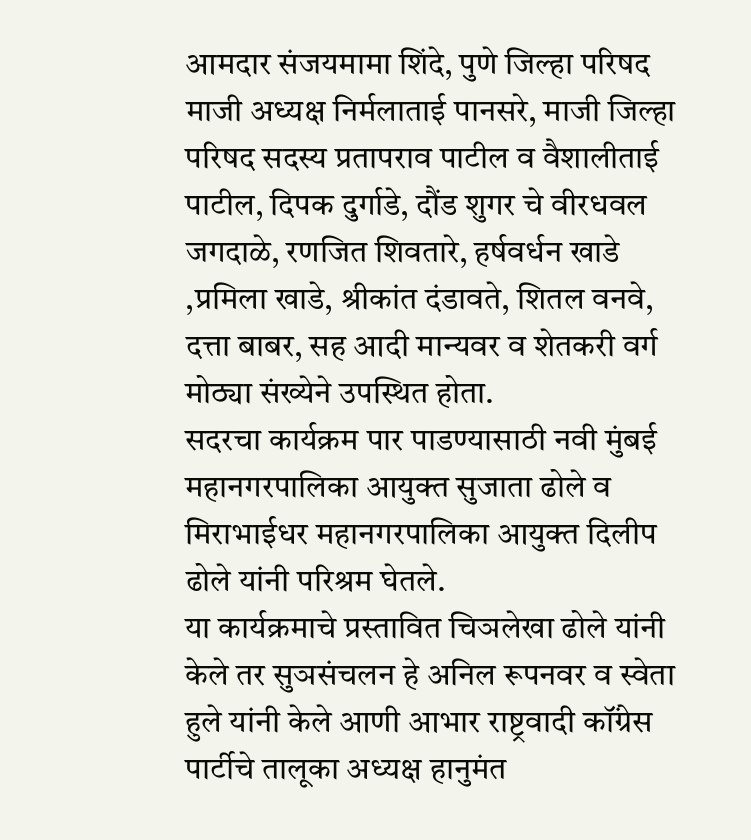आमदार संजयमामा शिंदे, पुणे जिल्हा परिषद माजी अध्यक्ष निर्मलाताई पानसरे, माजी जिल्हा परिषद सदस्य प्रतापराव पाटील व वैशालीताई पाटील, दिपक दुर्गाडे, दौंड शुगर चे वीरधवल जगदाळे, रणजित शिवतारे, हर्षवर्धन खाडे ,प्रमिला खाडे, श्रीकांत दंडावते, शितल वनवे, दत्ता बाबर, सह आदी मान्यवर व शेतकरी वर्ग मोठ्या संख्येने उपस्थित होता.
सदरचा कार्यक्रम पार पाडण्यासाठी नवी मुंबई महानगरपालिका आयुक्त सुजाता ढोले व मिराभाईधर महानगरपालिका आयुक्त दिलीप ढोले यांनी परिश्रम घेतले.
या कार्यक्रमाचे प्रस्तावित चिञलेखा ढोले यांनी केले तर सुञसंचलन हे अनिल रूपनवर व स्वेता हुले यांनी केले आणी आभार राष्ट्रवादी कॉंग्रेस पार्टीचे तालूका अध्यक्ष हानुमंत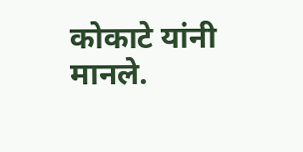कोकाटे यांनी मानले.